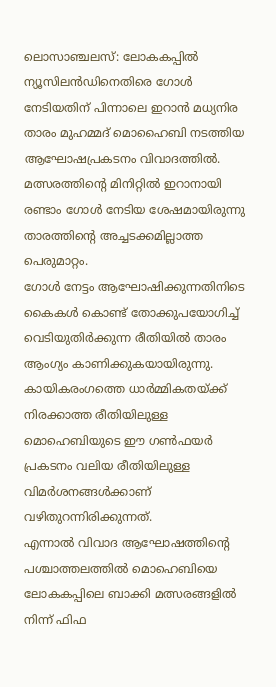ലൊസാഞ്ചലസ്: ലോകകപ്പിൽ ന്യൂസിലൻഡിനെതിരെ ഗോൾ നേടിയതിന് പിന്നാലെ ഇറാൻ മധ്യനിര താരം മുഹമ്മദ് മൊഹൈബി നടത്തിയ ആഘോഷപ്രകടനം വിവാദത്തിൽ. മത്സരത്തിന്റെ മിനിറ്റിൽ ഇറാനായി രണ്ടാം ഗോൾ നേടിയ ശേഷമായിരുന്നു താരത്തിന്റെ അച്ചടക്കമില്ലാത്ത പെരുമാറ്റം.
ഗോൾ നേട്ടം ആഘോഷിക്കുന്നതിനിടെ കൈകൾ കൊണ്ട് തോക്കുപയോഗിച്ച് വെടിയുതിർക്കുന്ന രീതിയിൽ താരം ആംഗ്യം കാണിക്കുകയായിരുന്നു. കായികരംഗത്തെ ധാർമ്മികതയ്ക്ക് നിരക്കാത്ത രീതിയിലുള്ള മൊഹെബിയുടെ ഈ ഗൺഫയർ പ്രകടനം വലിയ രീതിയിലുള്ള വിമർശനങ്ങൾക്കാണ് വഴിതുറന്നിരിക്കുന്നത്.
എന്നാൽ വിവാദ ആഘോഷത്തിന്റെ പശ്ചാത്തലത്തിൽ മൊഹെബിയെ ലോകകപ്പിലെ ബാക്കി മത്സരങ്ങളിൽ നിന്ന് ഫിഫ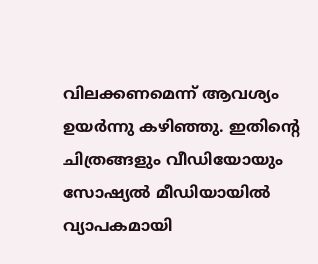വിലക്കണമെന്ന് ആവശ്യം ഉയർന്നു കഴിഞ്ഞു. ഇതിന്റെ ചിത്രങ്ങളും വീഡിയോയും സോഷ്യൽ മീഡിയായിൽ വ്യാപകമായി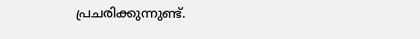പ്രചരിക്കുന്നുണ്ട്.